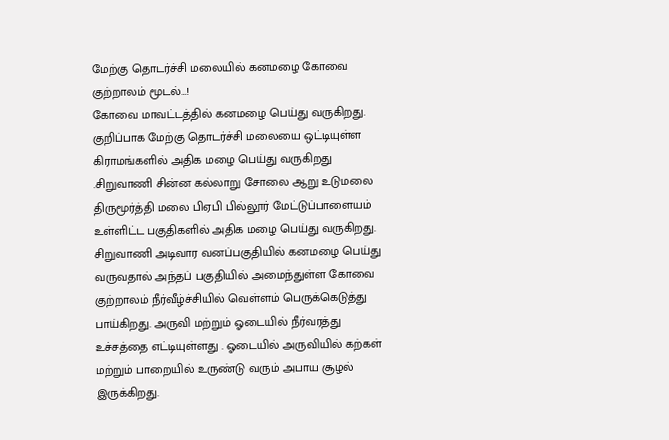மேற்கு தொடர்ச்சி மலையில் கனமழை கோவை குற்றாலம் மூடல்…!
கோவை மாவட்டத்தில் கனமழை பெய்து வருகிறது.
குறிப்பாக மேற்கு தொடர்ச்சி மலையை ஒட்டியுள்ள கிராமங்களில் அதிக மழை பெய்து வருகிறது .சிறுவாணி சின்ன கல்லாறு சோலை ஆறு உடுமலை திருமூர்த்தி மலை பிஏபி பில்லூர் மேட்டுப்பாளையம் உள்ளிட்ட பகுதிகளில் அதிக மழை பெய்து வருகிறது.
சிறுவாணி அடிவார வனப்பகுதியில் கனமழை பெய்து வருவதால் அந்தப் பகுதியில் அமைந்துள்ள கோவை குற்றாலம் நீர்வீழ்ச்சியில் வெள்ளம் பெருக்கெடுத்து பாய்கிறது. அருவி மற்றும் ஓடையில் நீர்வரத்து உச்சத்தை எட்டியுள்ளது . ஓடையில் அருவியில் கற்கள் மற்றும் பாறையில் உருண்டு வரும் அபாய சூழல் இருக்கிறது.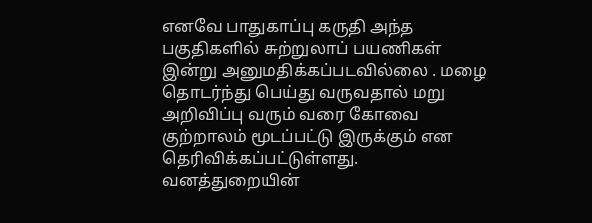எனவே பாதுகாப்பு கருதி அந்த பகுதிகளில் சுற்றுலாப் பயணிகள் இன்று அனுமதிக்கப்படவில்லை . மழை தொடர்ந்து பெய்து வருவதால் மறு அறிவிப்பு வரும் வரை கோவை குற்றாலம் மூடப்பட்டு இருக்கும் என தெரிவிக்கப்பட்டுள்ளது. வனத்துறையின்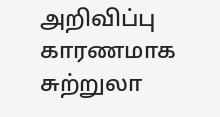அறிவிப்பு காரணமாக சுற்றுலா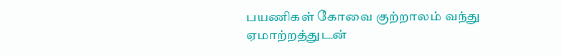பயணிகள் கோவை குற்றாலம் வந்து ஏமாற்றத்துடன்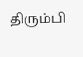திரும்பி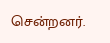சென்றனர்.